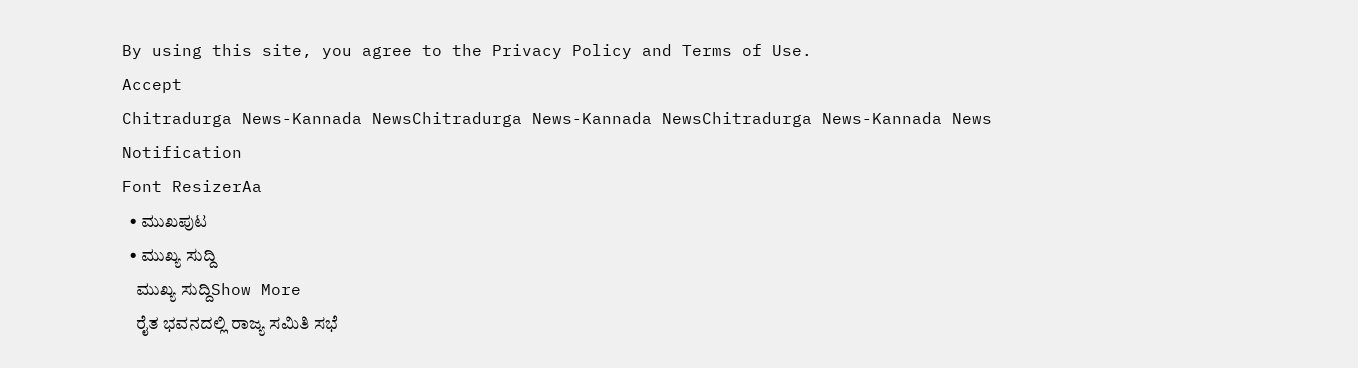By using this site, you agree to the Privacy Policy and Terms of Use.
Accept
Chitradurga News-Kannada NewsChitradurga News-Kannada NewsChitradurga News-Kannada News
Notification
Font ResizerAa
  • ಮುಖಪುಟ
  • ಮುಖ್ಯ ಸುದ್ದಿ
    ಮುಖ್ಯ ಸುದ್ದಿShow More
    ರೈತ ಭವನದಲ್ಲಿ ರಾಜ್ಯ ಸಮಿತಿ ಸಭೆ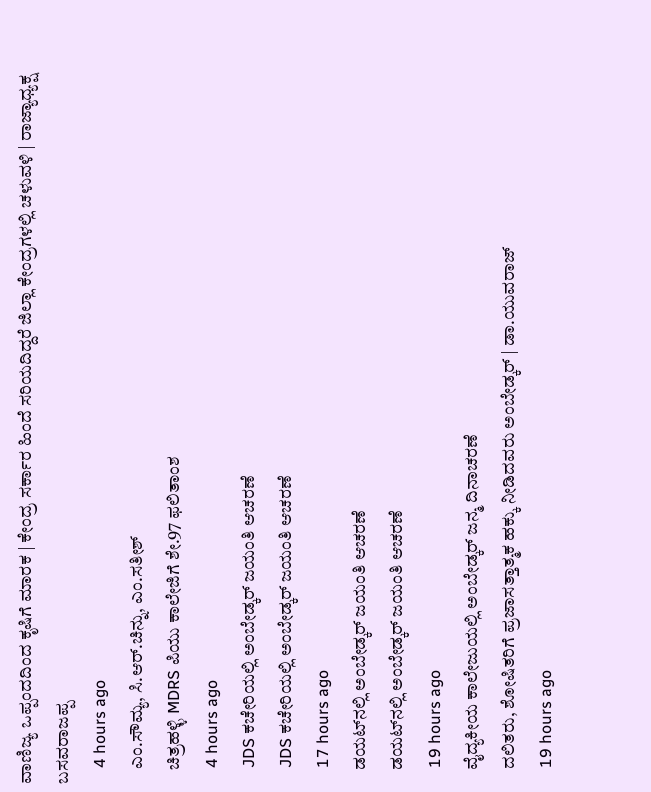ವಾಣಿಜ್ಯ ಒಪ್ಪಂದದಿಂದ ಕೃಷಿಗೆ ಮಾರಕ | ಕೇಂದ್ರ ಸರ್ಕಾರ ಹಿಂದೆ ಸರಿಯದಿದ್ದರೆ ಜಿಲ್ಲಾ ಕೇಂದ್ರಗಳಲ್ಲಿ ಚಳುವಳಿ | ರಾಜ್ಯಾಧ್ಯಕ್ಷ ಬಸವರಾಜಪ್ಪ
    4 hours ago
    ಎಂ.ಸೌಮ್ಯ, ಸಿ.ಆರ್.ಚಿನ್ನು, ಎಂ.ಸತೀಶ್
    ಚಿತ್ರಹಳ್ಳಿ MDRS ಪಿಯು ಕಾಲೇಜಿಗೆ ಶೇ.97 ಫಲಿತಾಂಶ
    4 hours ago
    JDS ಕಚೇರಿಯಲ್ಲಿ ಅಂಬೇಡ್ಕರ್ ಜಯಂತಿ ಆಚರಣೆ
    JDS ಕಚೇರಿಯಲ್ಲಿ ಅಂಬೇಡ್ಕರ್ ಜಯಂತಿ ಆಚರಣೆ
    17 hours ago
    ಡಯಟ್‌ನಲ್ಲಿ ಅಂಬೇಡ್ಕರ್ ಜಯಂತಿ ಆಚರಣೆ
    ಡಯಟ್‌ನಲ್ಲಿ ಅಂಬೇಡ್ಕರ್ ಜಯಂತಿ ಆಚರಣೆ
    19 hours ago
    ವೈದ್ಯಕೀಯ ಕಾಲೇಜುಯಲ್ಲಿ ಅಂಬೇಡ್ಕರ್ ಜನ್ಮ ದಿನಾಚರಣೆ
    ದಲಿತರು, ಶೋಷಿತರಿಗೆ ಪ್ರಜಾಸತ್ತಾತ್ಮಕ ಹಕ್ಕು ನೀಡಿದವರು ಅಂಬೇಡ್ಕರ್ | ಡಾ.ಯುವರಾಜ್
    19 hours ago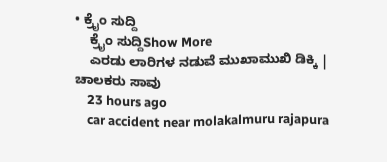• ಕ್ರೈಂ ಸುದ್ದಿ
    ಕ್ರೈಂ ಸುದ್ದಿShow More
    ಎರಡು ಲಾರಿಗಳ ನಡುವೆ ಮುಖಾಮುಖಿ ಡಿಕ್ಕಿ | ಚಾಲಕರು ಸಾವು
    23 hours ago
    car accident near molakalmuru rajapura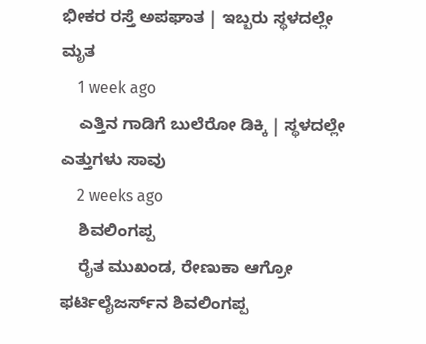ಭೀಕರ ರಸ್ತೆ ಅಪಘಾತ | ಇಬ್ಬರು ಸ್ಥಳದಲ್ಲೇ ಮೃತ
    1 week ago
    ಎತ್ತಿನ ಗಾಡಿಗೆ ಬುಲೆರೋ ಡಿಕ್ಕಿ | ಸ್ಥಳದಲ್ಲೇ ಎತ್ತುಗಳು ಸಾವು
    2 weeks ago
    ಶಿವಲಿಂಗಪ್ಪ
    ರೈತ ಮುಖಂಡ, ರೇಣುಕಾ ಆಗ್ರೋ ಫರ್ಟಿಲೈಜರ್ಸ್‌ನ ಶಿವಲಿಂಗಪ್ಪ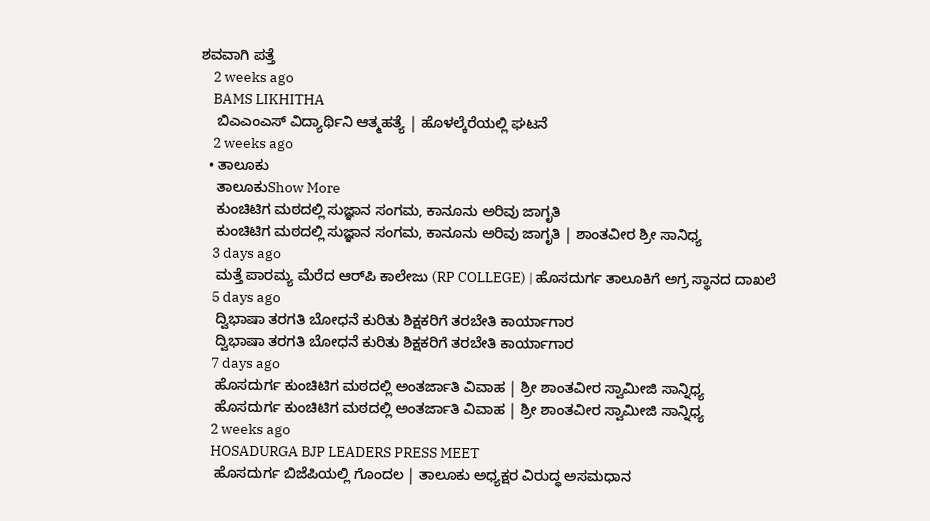ಶವವಾಗಿ ಪತ್ತೆ
    2 weeks ago
    BAMS LIKHITHA
    ಬಿಎಎಂಎಸ್‌ ವಿದ್ಯಾರ್ಥಿನಿ ಆತ್ಮಹತ್ಯೆ | ಹೊಳಲ್ಕೆರೆಯಲ್ಲಿ ಘಟನೆ
    2 weeks ago
  • ತಾಲೂಕು
    ತಾಲೂಕುShow More
    ಕುಂಚಿಟಿಗ ಮಠದಲ್ಲಿ ಸುಜ್ಞಾನ ಸಂಗಮ, ಕಾನೂನು ಅರಿವು ಜಾಗೃತಿ
    ಕುಂಚಿಟಿಗ ಮಠದಲ್ಲಿ ಸುಜ್ಞಾನ ಸಂಗಮ, ಕಾನೂನು ಅರಿವು ಜಾಗೃತಿ | ಶಾಂತವೀರ ಶ್ರೀ ಸಾನಿಧ್ಯ
    3 days ago
    ಮತ್ತೆ ಪಾರಮ್ಯ ಮೆರೆದ ಆರ್‌ಪಿ ಕಾಲೇಜು (RP COLLEGE) | ಹೊಸದುರ್ಗ ತಾಲೂಕಿಗೆ ಅಗ್ರ ಸ್ಥಾನದ ದಾಖಲೆ
    5 days ago
    ದ್ವಿಭಾಷಾ ತರಗತಿ ಬೋಧನೆ ಕುರಿತು ಶಿಕ್ಷಕರಿಗೆ ತರಬೇತಿ ಕಾರ್ಯಾಗಾರ
    ದ್ವಿಭಾಷಾ ತರಗತಿ ಬೋಧನೆ ಕುರಿತು ಶಿಕ್ಷಕರಿಗೆ ತರಬೇತಿ ಕಾರ್ಯಾಗಾರ
    7 days ago
    ಹೊಸದುರ್ಗ ಕುಂಚಿಟಿಗ ಮಠದಲ್ಲಿ ಅಂತರ್ಜಾತಿ ವಿವಾಹ | ಶ್ರೀ ಶಾಂತವೀರ ಸ್ವಾಮೀಜಿ‌ ಸಾನ್ನಿಧ್ಯ
    ಹೊಸದುರ್ಗ ಕುಂಚಿಟಿಗ ಮಠದಲ್ಲಿ ಅಂತರ್ಜಾತಿ ವಿವಾಹ | ಶ್ರೀ ಶಾಂತವೀರ ಸ್ವಾಮೀಜಿ‌ ಸಾನ್ನಿಧ್ಯ
    2 weeks ago
    HOSADURGA BJP LEADERS PRESS MEET
    ಹೊಸದುರ್ಗ ಬಿಜೆಪಿಯಲ್ಲಿ ಗೊಂದಲ | ತಾಲೂಕು ಅಧ್ಯಕ್ಷರ ವಿರುದ್ಧ ಅಸಮಧಾನ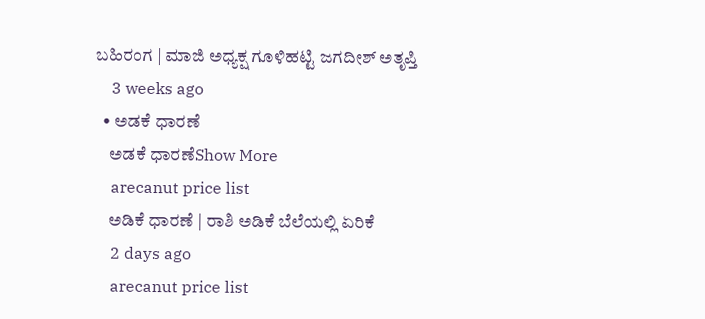ಬಹಿರಂಗ | ಮಾಜಿ ಅಧ್ಯಕ್ಷ ಗೂಳಿಹಟ್ಟಿ ಜಗದೀಶ್‌ ಅತೃಪ್ತಿ
    3 weeks ago
  • ಅಡಕೆ ಧಾರಣೆ
    ಅಡಕೆ ಧಾರಣೆShow More
    arecanut price list
    ಅಡಿಕೆ ಧಾರಣೆ | ರಾಶಿ ಅಡಿಕೆ ಬೆಲೆಯಲ್ಲಿ ಏರಿಕೆ
    2 days ago
    arecanut price list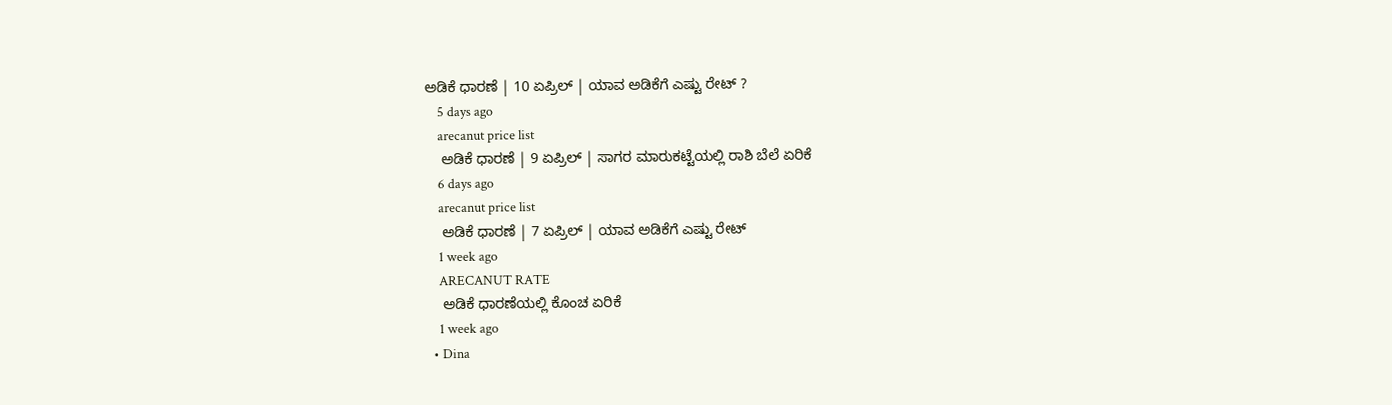ಅಡಿಕೆ ಧಾರಣೆ | 10 ಏಪ್ರಿಲ್‌ | ಯಾವ ಅಡಿಕೆಗೆ ಎಷ್ಟು ರೇಟ್‌ ?
    5 days ago
    arecanut price list
    ಅಡಿಕೆ ಧಾರಣೆ | 9 ಏಪ್ರಿಲ್‌ | ಸಾಗರ ಮಾರುಕಟ್ಟೆಯಲ್ಲಿ ರಾಶಿ ಬೆಲೆ ಏರಿಕೆ
    6 days ago
    arecanut price list
    ಅಡಿಕೆ ಧಾರಣೆ | 7 ಏಪ್ರಿಲ್‌ | ಯಾವ ಅಡಿಕೆಗೆ ಎಷ್ಟು ರೇಟ್‌
    1 week ago
    ARECANUT RATE
    ಅಡಿಕೆ ಧಾರಣೆಯಲ್ಲಿ ಕೊಂಚ ಏರಿಕೆ
    1 week ago
  • Dina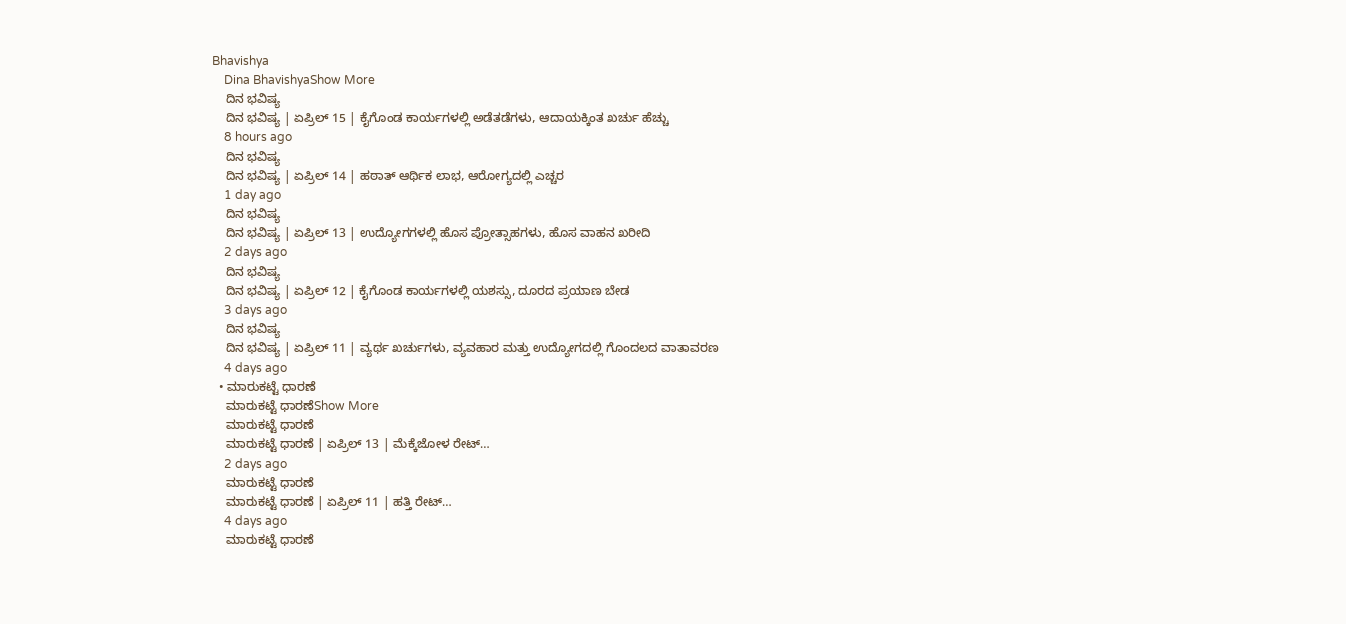Bhavishya
    Dina BhavishyaShow More
    ದಿನ ಭವಿಷ್ಯ
    ದಿನ ಭವಿಷ್ಯ | ಏಪ್ರಿಲ್ 15 | ಕೈಗೊಂಡ ಕಾರ್ಯಗಳಲ್ಲಿ ಅಡೆತಡೆಗಳು, ಆದಾಯಕ್ಕಿಂತ ಖರ್ಚು ಹೆಚ್ಚು
    8 hours ago
    ದಿನ ಭವಿಷ್ಯ
    ದಿನ ಭವಿಷ್ಯ | ಏಪ್ರಿಲ್ 14 | ಹಠಾತ್ ಆರ್ಥಿಕ ಲಾಭ, ಆರೋಗ್ಯದಲ್ಲಿ ಎಚ್ಚರ
    1 day ago
    ದಿನ ಭವಿಷ್ಯ
    ದಿನ ಭವಿಷ್ಯ | ಏಪ್ರಿಲ್ 13 | ಉದ್ಯೋಗಗಳಲ್ಲಿ ಹೊಸ ಪ್ರೋತ್ಸಾಹಗಳು, ಹೊಸ ವಾಹನ ಖರೀದಿ
    2 days ago
    ದಿನ ಭವಿಷ್ಯ
    ದಿನ ಭವಿಷ್ಯ | ಏಪ್ರಿಲ್ 12 | ಕೈಗೊಂಡ ಕಾರ್ಯಗಳಲ್ಲಿ ಯಶಸ್ಸು, ದೂರದ ಪ್ರಯಾಣ ಬೇಡ
    3 days ago
    ದಿನ ಭವಿಷ್ಯ
    ದಿನ ಭವಿಷ್ಯ | ಏಪ್ರಿಲ್ 11 | ವ್ಯರ್ಥ ಖರ್ಚುಗಳು, ವ್ಯವಹಾರ ಮತ್ತು ಉದ್ಯೋಗದಲ್ಲಿ ಗೊಂದಲದ ವಾತಾವರಣ
    4 days ago
  • ಮಾರುಕಟ್ಟೆ ಧಾರಣೆ
    ಮಾರುಕಟ್ಟೆ ಧಾರಣೆShow More
    ಮಾರುಕಟ್ಟೆ ಧಾರಣೆ
    ಮಾರುಕಟ್ಟೆ ಧಾರಣೆ | ಏಪ್ರಿಲ್ 13 | ಮೆಕ್ಕೆಜೋಳ ರೇಟ್…
    2 days ago
    ಮಾರುಕಟ್ಟೆ ಧಾರಣೆ
    ಮಾರುಕಟ್ಟೆ ಧಾರಣೆ | ಏಪ್ರಿಲ್ 11 | ಹತ್ತಿ ರೇಟ್…
    4 days ago
    ಮಾರುಕಟ್ಟೆ ಧಾರಣೆ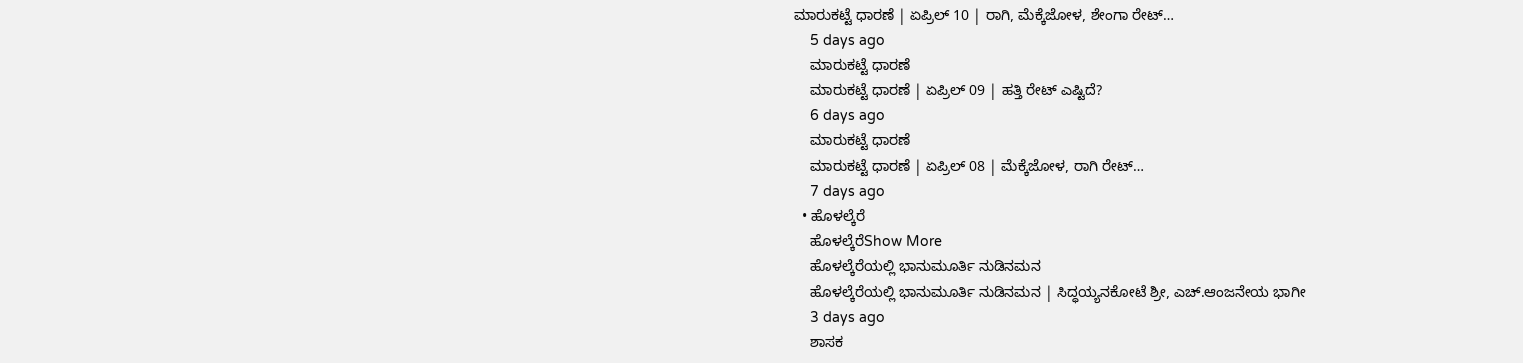ಮಾರುಕಟ್ಟೆ ಧಾರಣೆ | ಏಪ್ರಿಲ್ 10 | ರಾಗಿ, ಮೆಕ್ಕೆಜೋಳ, ಶೇಂಗಾ ರೇಟ್…
    5 days ago
    ಮಾರುಕಟ್ಟೆ ಧಾರಣೆ
    ಮಾರುಕಟ್ಟೆ ಧಾರಣೆ | ಏಪ್ರಿಲ್ 09 | ಹತ್ತಿ ರೇಟ್ ಎಷ್ಟಿದೆ?
    6 days ago
    ಮಾರುಕಟ್ಟೆ ಧಾರಣೆ
    ಮಾರುಕಟ್ಟೆ ಧಾರಣೆ | ಏಪ್ರಿಲ್ 08 | ಮೆಕ್ಕೆಜೋಳ, ರಾಗಿ ರೇಟ್…
    7 days ago
  • ಹೊಳಲ್ಕೆರೆ
    ಹೊಳಲ್ಕೆರೆShow More
    ಹೊಳಲ್ಕೆರೆಯಲ್ಲಿ ಭಾನುಮೂರ್ತಿ ನುಡಿನಮನ
    ಹೊಳಲ್ಕೆರೆಯಲ್ಲಿ ಭಾನುಮೂರ್ತಿ ನುಡಿನಮನ | ಸಿದ್ಧಯ್ಯನಕೋಟೆ ಶ್ರೀ, ಎಚ್.ಆಂಜನೇಯ ಭಾಗೀ
    3 days ago
    ಶಾಸಕ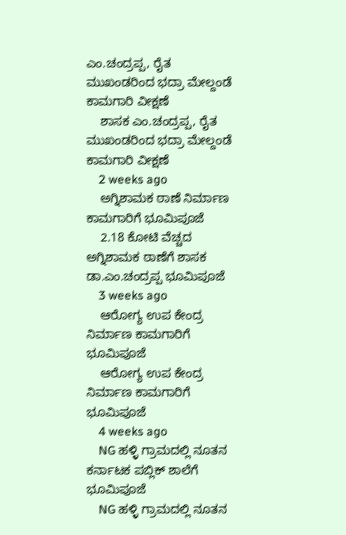ಎಂ.ಚಂದ್ರಪ್ಪ, ರೈತ ಮುಖಂಡರಿಂದ ಭದ್ರಾ ಮೇಲ್ದಂಡೆ ಕಾಮಗಾರಿ ವೀಕ್ಷಣೆ
    ಶಾಸಕ ಎಂ.ಚಂದ್ರಪ್ಪ, ರೈತ ಮುಖಂಡರಿಂದ ಭದ್ರಾ ಮೇಲ್ದಂಡೆ ಕಾಮಗಾರಿ ವೀಕ್ಷಣೆ
    2 weeks ago
    ಅಗ್ನಿಶಾಮಕ ಠಾಣೆ ನಿರ್ಮಾಣ ಕಾಮಗಾರಿಗೆ ಭೂಮಿಪೂಜೆ
    2.18 ಕೋಟಿ ವೆಚ್ಚದ ಅಗ್ನಿಶಾಮಕ ಠಾಣೆಗೆ ಶಾಸಕ ಡಾ.ಎಂ.ಚಂದ್ರಪ್ಪ ಭೂಮಿಪೂಜೆ
    3 weeks ago
    ಆರೋಗ್ಯ ಉಪ ಕೇಂದ್ರ ನಿರ್ಮಾಣ ಕಾಮಗಾರಿಗೆ ಭೂಮಿಪೂಜೆ
    ಆರೋಗ್ಯ ಉಪ ಕೇಂದ್ರ ನಿರ್ಮಾಣ ಕಾಮಗಾರಿಗೆ ಭೂಮಿಪೂಜೆ
    4 weeks ago
    NG ಹಳ್ಳಿ ಗ್ರಾಮದಲ್ಲಿ ನೂತನ ಕರ್ನಾಟಕ ಪಬ್ಲಿಕ್ ಶಾಲೆಗೆ ಭೂಮಿಪೂಜೆ
    NG ಹಳ್ಳಿ ಗ್ರಾಮದಲ್ಲಿ ನೂತನ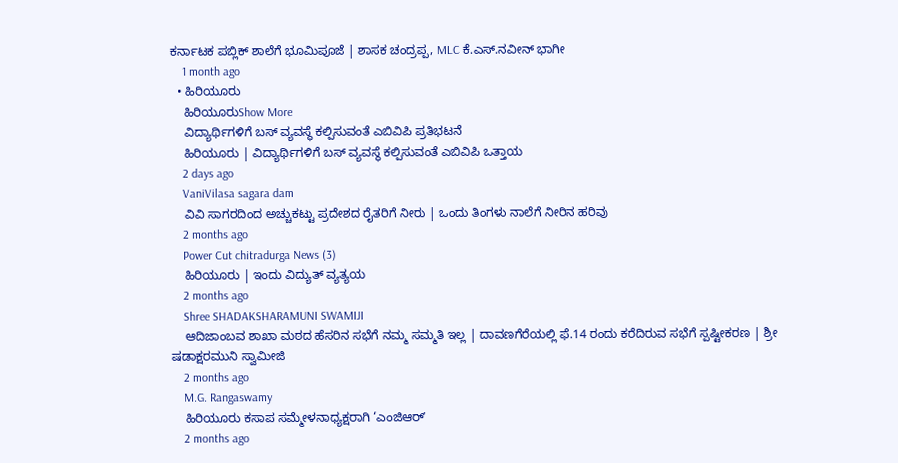ಕರ್ನಾಟಕ ಪಬ್ಲಿಕ್ ಶಾಲೆಗೆ ಭೂಮಿಪೂಜೆ | ಶಾಸಕ ಚಂದ್ರಪ್ಪ, MLC ಕೆ.ಎಸ್.ನವೀನ್ ಭಾಗೀ
    1 month ago
  • ಹಿರಿಯೂರು
    ಹಿರಿಯೂರುShow More
    ವಿದ್ಯಾರ್ಥಿಗಳಿಗೆ ಬಸ್ ವ್ಯವಸ್ಥೆ ಕಲ್ಪಿಸುವಂತೆ ಎಬಿವಿಪಿ ಪ್ರತಿಭಟನೆ
    ಹಿರಿಯೂರು | ವಿದ್ಯಾರ್ಥಿಗಳಿಗೆ ಬಸ್ ವ್ಯವಸ್ಥೆ ಕಲ್ಪಿಸುವಂತೆ ಎಬಿವಿಪಿ ಒತ್ತಾಯ
    2 days ago
    VaniVilasa sagara dam
    ವಿವಿ ಸಾಗರದಿಂದ ಅಚ್ಚುಕಟ್ಟು ಪ್ರದೇಶದ ರೈತರಿಗೆ ನೀರು | ಒಂದು ತಿಂಗಳು ನಾಲೆಗೆ ನೀರಿನ ಹರಿವು
    2 months ago
    Power Cut chitradurga News (3)
    ಹಿರಿಯೂರು | ಇಂದು ವಿದ್ಯುತ್ ವ್ಯತ್ಯಯ
    2 months ago
    Shree SHADAKSHARAMUNI SWAMIJI
    ಆದಿಜಾಂಬವ ಶಾಖಾ ಮಠದ ಹೆಸರಿನ ಸಭೆಗೆ ನಮ್ಮ ಸಮ್ಮತಿ ಇಲ್ಲ | ದಾವಣಗೆರೆಯಲ್ಲಿ ಫೆ.14 ರಂದು ಕರೆದಿರುವ ಸಭೆಗೆ ಸ್ಪಷ್ಟೀಕರಣ | ಶ್ರೀ ಷಡಾಕ್ಷರಮುನಿ ಸ್ವಾಮೀಜಿ
    2 months ago
    M.G. Rangaswamy
    ಹಿರಿಯೂರು ಕಸಾಪ ಸಮ್ಮೇಳನಾಧ್ಯಕ್ಷರಾಗಿ ‘ಎಂಜಿಆರ್‌ʼ
    2 months ago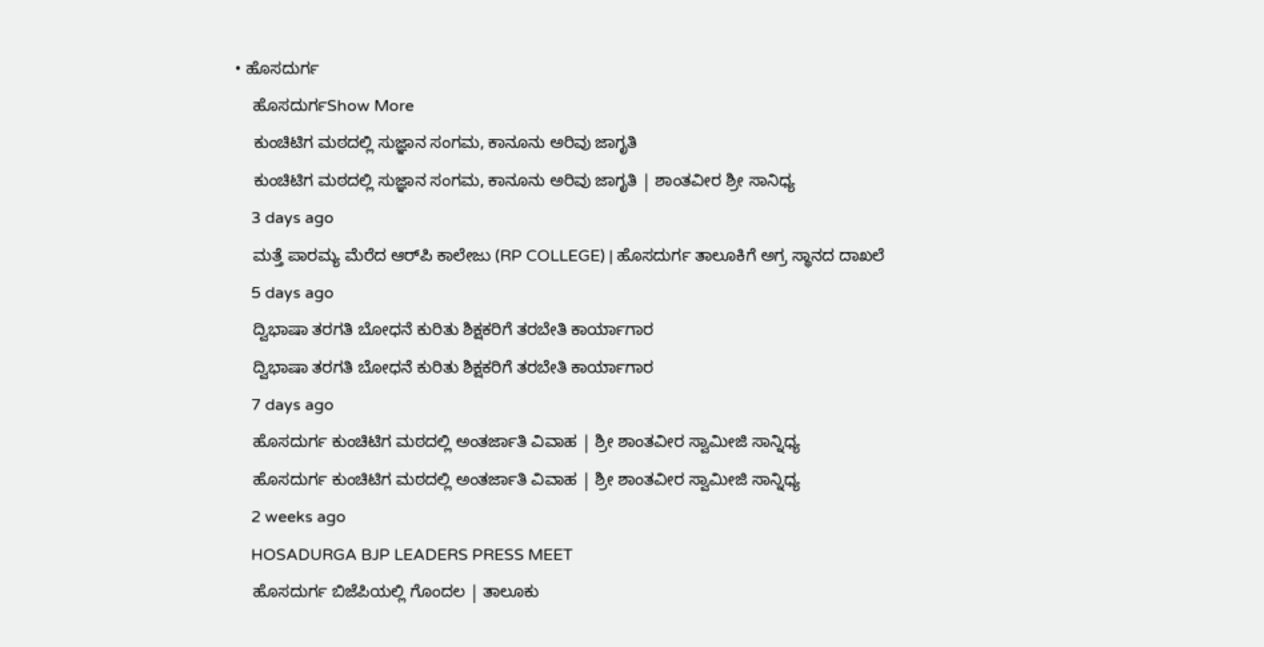• ಹೊಸದುರ್ಗ
    ಹೊಸದುರ್ಗShow More
    ಕುಂಚಿಟಿಗ ಮಠದಲ್ಲಿ ಸುಜ್ಞಾನ ಸಂಗಮ, ಕಾನೂನು ಅರಿವು ಜಾಗೃತಿ
    ಕುಂಚಿಟಿಗ ಮಠದಲ್ಲಿ ಸುಜ್ಞಾನ ಸಂಗಮ, ಕಾನೂನು ಅರಿವು ಜಾಗೃತಿ | ಶಾಂತವೀರ ಶ್ರೀ ಸಾನಿಧ್ಯ
    3 days ago
    ಮತ್ತೆ ಪಾರಮ್ಯ ಮೆರೆದ ಆರ್‌ಪಿ ಕಾಲೇಜು (RP COLLEGE) | ಹೊಸದುರ್ಗ ತಾಲೂಕಿಗೆ ಅಗ್ರ ಸ್ಥಾನದ ದಾಖಲೆ
    5 days ago
    ದ್ವಿಭಾಷಾ ತರಗತಿ ಬೋಧನೆ ಕುರಿತು ಶಿಕ್ಷಕರಿಗೆ ತರಬೇತಿ ಕಾರ್ಯಾಗಾರ
    ದ್ವಿಭಾಷಾ ತರಗತಿ ಬೋಧನೆ ಕುರಿತು ಶಿಕ್ಷಕರಿಗೆ ತರಬೇತಿ ಕಾರ್ಯಾಗಾರ
    7 days ago
    ಹೊಸದುರ್ಗ ಕುಂಚಿಟಿಗ ಮಠದಲ್ಲಿ ಅಂತರ್ಜಾತಿ ವಿವಾಹ | ಶ್ರೀ ಶಾಂತವೀರ ಸ್ವಾಮೀಜಿ‌ ಸಾನ್ನಿಧ್ಯ
    ಹೊಸದುರ್ಗ ಕುಂಚಿಟಿಗ ಮಠದಲ್ಲಿ ಅಂತರ್ಜಾತಿ ವಿವಾಹ | ಶ್ರೀ ಶಾಂತವೀರ ಸ್ವಾಮೀಜಿ‌ ಸಾನ್ನಿಧ್ಯ
    2 weeks ago
    HOSADURGA BJP LEADERS PRESS MEET
    ಹೊಸದುರ್ಗ ಬಿಜೆಪಿಯಲ್ಲಿ ಗೊಂದಲ | ತಾಲೂಕು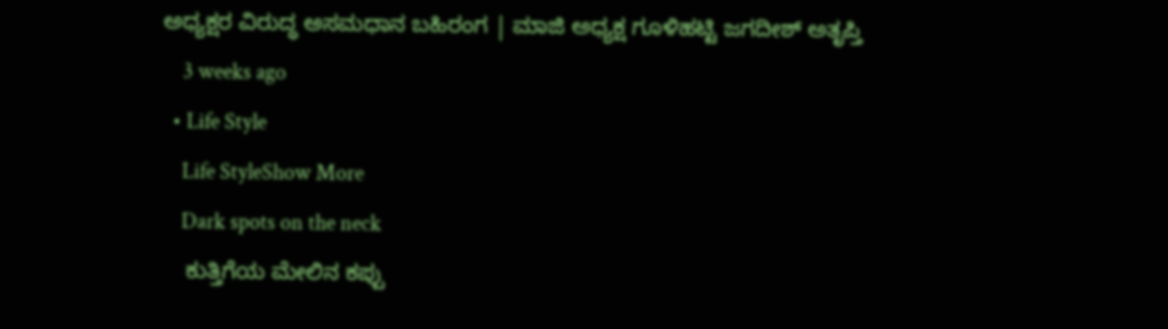ಅಧ್ಯಕ್ಷರ ವಿರುದ್ಧ ಅಸಮಧಾನ ಬಹಿರಂಗ | ಮಾಜಿ ಅಧ್ಯಕ್ಷ ಗೂಳಿಹಟ್ಟಿ ಜಗದೀಶ್‌ ಅತೃಪ್ತಿ
    3 weeks ago
  • Life Style
    Life StyleShow More
    Dark spots on the neck
    ಕುತ್ತಿಗೆಯ ಮೇಲಿನ ಕಪ್ಪು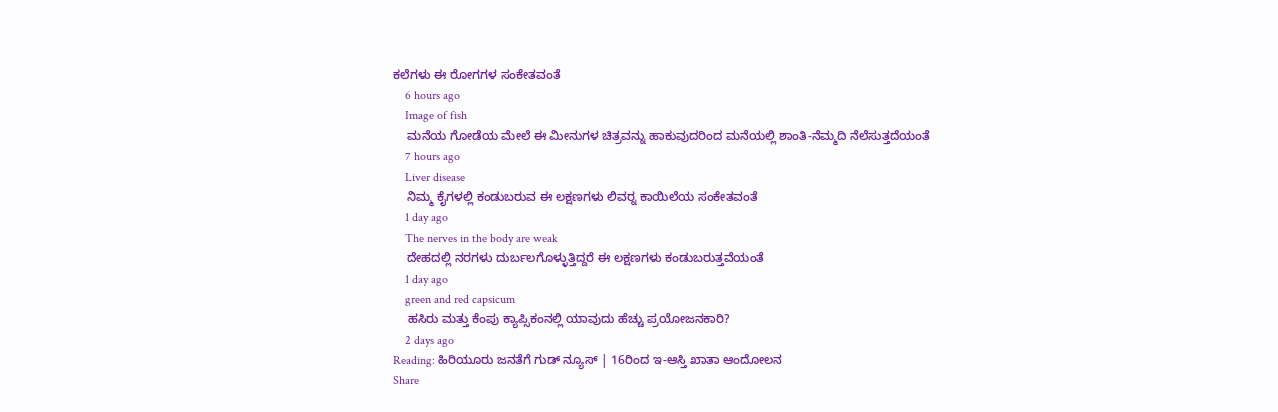ಕಲೆಗಳು ಈ ರೋಗಗಳ ಸಂಕೇತವಂತೆ
    6 hours ago
    Image of fish
    ಮನೆಯ ಗೋಡೆಯ ಮೇಲೆ ಈ ಮೀನುಗಳ ಚಿತ್ರವನ್ನು ಹಾಕುವುದರಿಂದ ಮನೆಯಲ್ಲಿ ಶಾಂತಿ-ನೆಮ್ಮದಿ ನೆಲೆಸುತ್ತದೆಯಂತೆ
    7 hours ago
    Liver disease
    ನಿಮ್ಮ ಕೈಗಳಲ್ಲಿ ಕಂಡುಬರುವ ಈ ಲಕ್ಷಣಗಳು ಲಿವರ್‍ನ ಕಾಯಿಲೆಯ ಸಂಕೇತವಂತೆ
    1 day ago
    The nerves in the body are weak
    ದೇಹದಲ್ಲಿ ನರಗಳು ದುರ್ಬಲಗೊಳ್ಳುತ್ತಿದ್ದರೆ ಈ ಲಕ್ಷಣಗಳು ಕಂಡುಬರುತ್ತವೆಯಂತೆ
    1 day ago
    green and red capsicum
    ಹಸಿರು ಮತ್ತು ಕೆಂಪು ಕ್ಯಾಪ್ಸಿಕಂನಲ್ಲಿ ಯಾವುದು ಹೆಚ್ಚು ಪ್ರಯೋಜನಕಾರಿ?
    2 days ago
Reading: ಹಿರಿಯೂರು ಜನತೆಗೆ ಗುಡ್ ನ್ಯೂಸ್‌ | 16ರಿಂದ ಇ-ಆಸ್ತಿ ಖಾತಾ ಆಂದೋಲನ
Share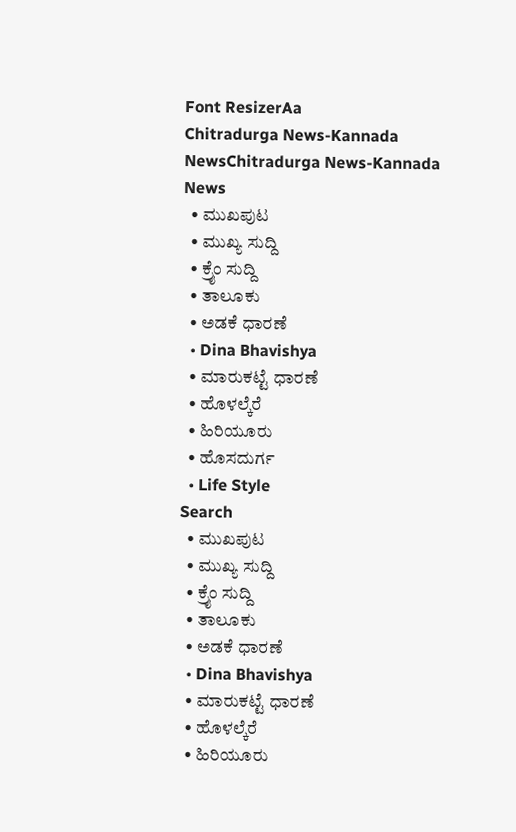Font ResizerAa
Chitradurga News-Kannada NewsChitradurga News-Kannada News
  • ಮುಖಪುಟ
  • ಮುಖ್ಯ ಸುದ್ದಿ
  • ಕ್ರೈಂ ಸುದ್ದಿ
  • ತಾಲೂಕು
  • ಅಡಕೆ ಧಾರಣೆ
  • Dina Bhavishya
  • ಮಾರುಕಟ್ಟೆ ಧಾರಣೆ
  • ಹೊಳಲ್ಕೆರೆ
  • ಹಿರಿಯೂರು
  • ಹೊಸದುರ್ಗ
  • Life Style
Search
  • ಮುಖಪುಟ
  • ಮುಖ್ಯ ಸುದ್ದಿ
  • ಕ್ರೈಂ ಸುದ್ದಿ
  • ತಾಲೂಕು
  • ಅಡಕೆ ಧಾರಣೆ
  • Dina Bhavishya
  • ಮಾರುಕಟ್ಟೆ ಧಾರಣೆ
  • ಹೊಳಲ್ಕೆರೆ
  • ಹಿರಿಯೂರು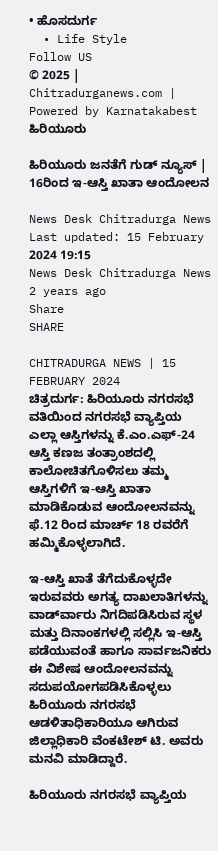• ಹೊಸದುರ್ಗ
  • Life Style
Follow US
© 2025 | Chitradurganews.com | Powered by Karnatakabest
ಹಿರಿಯೂರು

ಹಿರಿಯೂರು ಜನತೆಗೆ ಗುಡ್ ನ್ಯೂಸ್‌ | 16ರಿಂದ ಇ-ಆಸ್ತಿ ಖಾತಾ ಆಂದೋಲನ

News Desk Chitradurga News
Last updated: 15 February 2024 19:15
News Desk Chitradurga News
2 years ago
Share
SHARE

CHITRADURGA NEWS | 15 FEBRUARY 2024
ಚಿತ್ರದುರ್ಗ: ಹಿರಿಯೂರು ನಗರಸಭೆ ವತಿಯಿಂದ ನಗರಸಭೆ ವ್ಯಾಪ್ತಿಯ ಎಲ್ಲಾ ಆಸ್ತಿಗಳನ್ನು ಕೆ.ಎಂ.ಎಫ್-24 ಆಸ್ತಿ ಕಣಜ ತಂತ್ರಾಂಶದಲ್ಲಿ ಕಾಲೋಚಿತಗೊಳಿಸಲು ತಮ್ಮ ಆಸ್ತಿಗಳಿಗೆ ಇ-ಆಸ್ತಿ ಖಾತಾ ಮಾಡಿಕೊಡುವ ಆಂದೋಲನವನ್ನು ಫೆ.12 ರಿಂದ ಮಾರ್ಚ್ 18 ರವರೆಗೆ ಹಮ್ಮಿಕೊಳ್ಳಲಾಗಿದೆ.

ಇ-ಆಸ್ತಿ ಖಾತೆ ತೆಗೆದುಕೊಳ್ಳದೇ ಇರುವವರು ಅಗತ್ಯ ದಾಖಲಾತಿಗಳನ್ನು ವಾರ್ಡ್‍ವಾರು ನಿಗದಿಪಡಿಸಿರುವ ಸ್ಥಳ ಮತ್ತು ದಿನಾಂಕಗಳಲ್ಲಿ ಸಲ್ಲಿಸಿ ಇ-ಆಸ್ತಿ ಪಡೆಯುವಂತೆ ಹಾಗೂ ಸಾರ್ವಜನಿಕರು ಈ ವಿಶೇಷ ಆಂದೋಲನವನ್ನು ಸದುಪಯೋಗಪಡಿಸಿಕೊಳ್ಳಲು ಹಿರಿಯೂರು ನಗರಸಭೆ ಆಡಳಿತಾಧಿಕಾರಿಯೂ ಆಗಿರುವ ಜಿಲ್ಲಾಧಿಕಾರಿ ವೆಂಕಟೇಶ್ ಟಿ. ಅವರು ಮನವಿ ಮಾಡಿದ್ದಾರೆ.

ಹಿರಿಯೂರು ನಗರಸಭೆ ವ್ಯಾಪ್ತಿಯ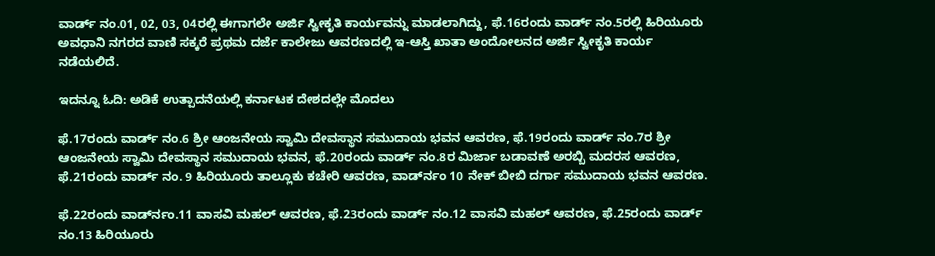ವಾರ್ಡ್ ನಂ.01, 02, 03, 04ರಲ್ಲಿ ಈಗಾಗಲೇ ಅರ್ಜಿ ಸ್ವೀಕೃತಿ ಕಾರ್ಯವನ್ನು ಮಾಡಲಾಗಿದ್ದು, ಫೆ.16ರಂದು ವಾರ್ಡ್ ನಂ.5ರಲ್ಲಿ ಹಿರಿಯೂರು ಅವಧಾನಿ ನಗರದ ವಾಣಿ ಸಕ್ಕರೆ ಪ್ರಥಮ ದರ್ಜೆ ಕಾಲೇಜು ಆವರಣದಲ್ಲಿ ಇ-ಆಸ್ತಿ ಖಾತಾ ಅಂದೋಲನದ ಅರ್ಜಿ ಸ್ವೀಕೃತಿ ಕಾರ್ಯ ನಡೆಯಲಿದೆ.

ಇದನ್ನೂ ಓದಿ: ಅಡಿಕೆ ಉತ್ಪಾದನೆಯಲ್ಲಿ ಕರ್ನಾಟಕ ದೇಶದಲ್ಲೇ ಮೊದಲು

ಫೆ.17ರಂದು ವಾರ್ಡ್ ನಂ.6 ಶ್ರೀ ಆಂಜನೇಯ ಸ್ವಾಮಿ ದೇವಸ್ಥಾನ ಸಮುದಾಯ ಭವನ ಆವರಣ, ಫೆ.19ರಂದು ವಾರ್ಡ್ ನಂ.7ರ ಶ್ರೀ ಆಂಜನೇಯ ಸ್ವಾಮಿ ದೇವಸ್ಥಾನ ಸಮುದಾಯ ಭವನ, ಫೆ.20ರಂದು ವಾರ್ಡ್ ನಂ.8ರ ಮಿರ್ಜಾ ಬಡಾವಣೆ ಅರಬ್ಬಿ ಮದರಸ ಆವರಣ, ಫೆ.21ರಂದು ವಾರ್ಡ್ ನಂ. 9 ಹಿರಿಯೂರು ತಾಲ್ಲೂಕು ಕಚೇರಿ ಆವರಣ, ವಾರ್ಡ್‍ನಂ 10 ನೇಕ್ ಬೀಬಿ ದರ್ಗಾ ಸಮುದಾಯ ಭವನ ಆವರಣ.

ಫೆ.22ರಂದು ವಾರ್ಡ್‍ನಂ.11 ವಾಸವಿ ಮಹಲ್ ಆವರಣ, ಫೆ.23ರಂದು ವಾರ್ಡ್ ನಂ.12 ವಾಸವಿ ಮಹಲ್ ಆವರಣ, ಫೆ.25ರಂದು ವಾರ್ಡ್ ನಂ.13 ಹಿರಿಯೂರು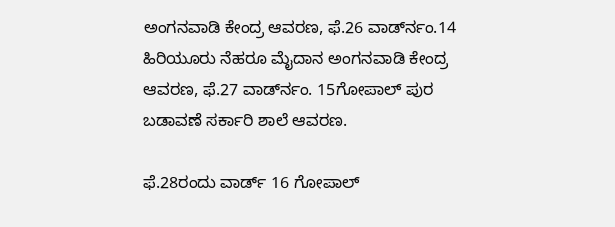ಅಂಗನವಾಡಿ ಕೇಂದ್ರ ಆವರಣ, ಫೆ.26 ವಾರ್ಡ್‍ನಂ.14 ಹಿರಿಯೂರು ನೆಹರೂ ಮೈದಾನ ಅಂಗನವಾಡಿ ಕೇಂದ್ರ ಆವರಣ, ಫೆ.27 ವಾರ್ಡ್‍ನಂ. 15ಗೋಪಾಲ್ ಪುರ ಬಡಾವಣೆ ಸರ್ಕಾರಿ ಶಾಲೆ ಆವರಣ.

ಫೆ.28ರಂದು ವಾರ್ಡ್ 16 ಗೋಪಾಲ್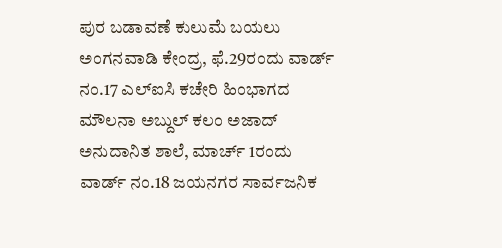ಪುರ ಬಡಾವಣೆ ಕುಲುಮೆ ಬಯಲು ಅಂಗನವಾಡಿ ಕೇಂದ್ರ, ಫೆ.29ರಂದು ವಾರ್ಡ್ ನಂ.17 ಎಲ್‍ಐಸಿ ಕಚೇರಿ ಹಿಂಭಾಗದ ಮೌಲನಾ ಅಬ್ದುಲ್ ಕಲಂ ಅಜಾದ್ ಅನುದಾನಿತ ಶಾಲೆ, ಮಾರ್ಚ್ 1ರಂದು ವಾರ್ಡ್ ನಂ.18 ಜಯನಗರ ಸಾರ್ವಜನಿಕ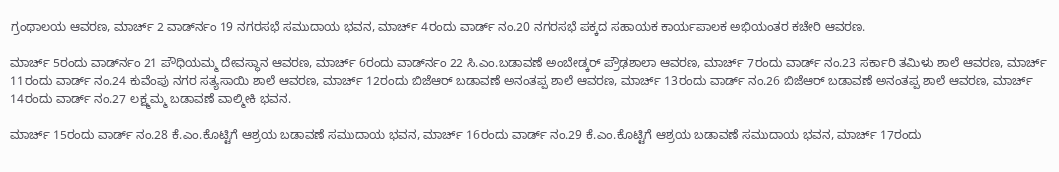ಗ್ರಂಥಾಲಯ ಆವರಣ, ಮಾರ್ಚ್ 2 ವಾರ್ಡ್‍ನಂ 19 ನಗರಸಭೆ ಸಮುದಾಯ ಭವನ, ಮಾರ್ಚ್ 4ರಂದು ವಾರ್ಡ್ ನಂ.20 ನಗರಸಭೆ ಪಕ್ಕದ ಸಹಾಯಕ ಕಾರ್ಯಪಾಲಕ ಅಭಿಯಂತರ ಕಚೇರಿ ಆವರಣ.

ಮಾರ್ಚ್ 5ರಂದು ವಾರ್ಡ್‍ನಂ 21 ಪೌಧಿಯಮ್ಮ ದೇವಸ್ಥಾನ ಆವರಣ, ಮಾರ್ಚ್ 6ರಂದು ವಾರ್ಡ್‍ನಂ 22 ಸಿ.ಎಂ.ಬಡಾವಣೆ ಅಂಬೇಡ್ಕರ್ ಪ್ರೌಢಶಾಲಾ ಆವರಣ, ಮಾರ್ಚ್ 7ರಂದು ವಾರ್ಡ್ ನಂ.23 ಸರ್ಕಾರಿ ತಮಿಳು ಶಾಲೆ ಆವರಣ, ಮಾರ್ಚ್ 11ರಂದು ವಾರ್ಡ್ ನಂ.24 ಕುವೆಂಪು ನಗರ ಸತ್ಯಸಾಯಿ ಶಾಲೆ ಆವರಣ, ಮಾರ್ಚ್ 12ರಂದು ಬಿಜೆಆರ್ ಬಡಾವಣೆ ಅನಂತಪ್ಪ ಶಾಲೆ ಆವರಣ, ಮಾರ್ಚ್ 13ರಂದು ವಾರ್ಡ್ ನಂ.26 ಬಿಜೆಆರ್ ಬಡಾವಣೆ ಅನಂತಪ್ಪ ಶಾಲೆ ಆವರಣ, ಮಾರ್ಚ್ 14ರಂದು ವಾರ್ಡ್ ನಂ.27 ಲಕ್ಷ್ಮಮ್ಮ ಬಡಾವಣೆ ವಾಲ್ಮೀಕಿ ಭವನ.

ಮಾರ್ಚ್ 15ರಂದು ವಾರ್ಡ್ ನಂ.28 ಕೆ.ಎಂ.ಕೊಟ್ಟಿಗೆ ಆಶ್ರಯ ಬಡಾವಣೆ ಸಮುದಾಯ ಭವನ, ಮಾರ್ಚ್ 16ರಂದು ವಾರ್ಡ್ ನಂ.29 ಕೆ.ಎಂ.ಕೊಟ್ಟಿಗೆ ಆಶ್ರಯ ಬಡಾವಣೆ ಸಮುದಾಯ ಭವನ, ಮಾರ್ಚ್ 17ರಂದು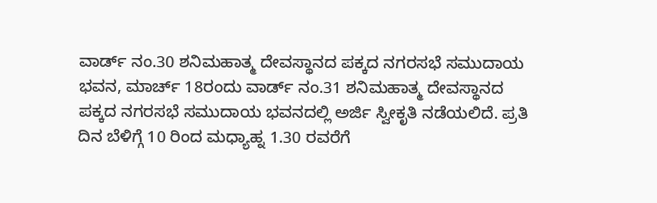ವಾರ್ಡ್ ನಂ.30 ಶನಿಮಹಾತ್ಮ ದೇವಸ್ಥಾನದ ಪಕ್ಕದ ನಗರಸಭೆ ಸಮುದಾಯ ಭವನ, ಮಾರ್ಚ್ 18ರಂದು ವಾರ್ಡ್ ನಂ.31 ಶನಿಮಹಾತ್ಮ ದೇವಸ್ಥಾನದ ಪಕ್ಕದ ನಗರಸಭೆ ಸಮುದಾಯ ಭವನದಲ್ಲಿ ಅರ್ಜಿ ಸ್ವೀಕೃತಿ ನಡೆಯಲಿದೆ. ಪ್ರತಿ ದಿನ ಬೆಳಿಗ್ಗೆ 10 ರಿಂದ ಮಧ್ಯಾಹ್ನ 1.30 ರವರೆಗೆ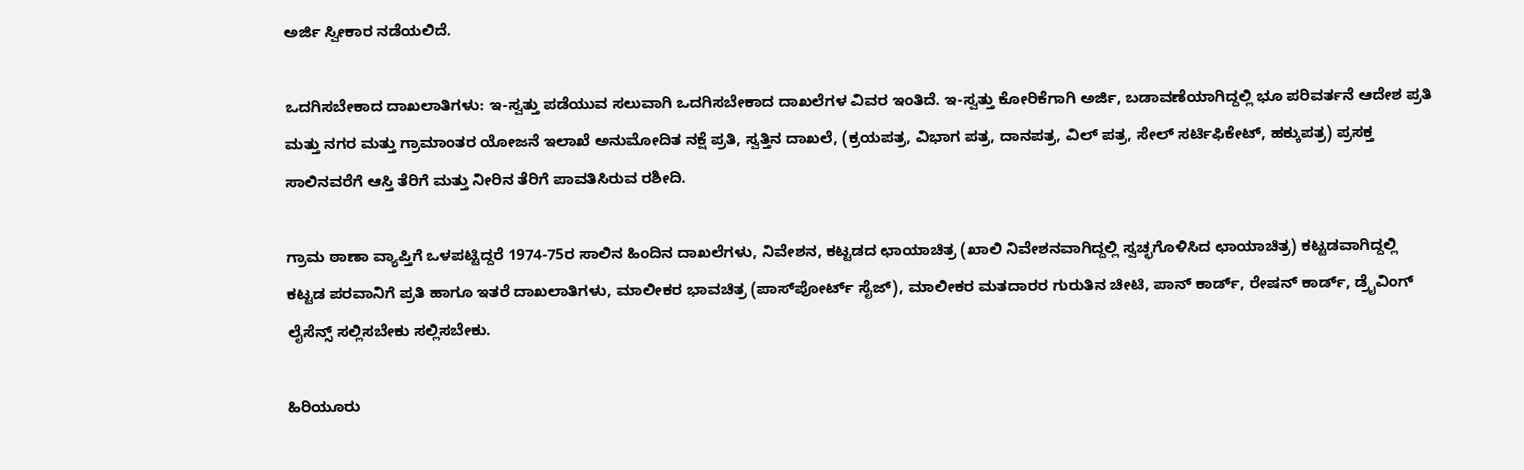ಅರ್ಜಿ ಸ್ವೀಕಾರ ನಡೆಯಲಿದೆ.

ಒದಗಿಸಬೇಕಾದ ದಾಖಲಾತಿಗಳು: ಇ-ಸ್ವತ್ತು ಪಡೆಯುವ ಸಲುವಾಗಿ ಒದಗಿಸಬೇಕಾದ ದಾಖಲೆಗಳ ವಿವರ ಇಂತಿದೆ. ಇ-ಸ್ವತ್ತು ಕೋರಿಕೆಗಾಗಿ ಅರ್ಜಿ, ಬಡಾವಣೆಯಾಗಿದ್ದಲ್ಲಿ ಭೂ ಪರಿವರ್ತನೆ ಆದೇಶ ಪ್ರತಿ ಮತ್ತು ನಗರ ಮತ್ತು ಗ್ರಾಮಾಂತರ ಯೋಜನೆ ಇಲಾಖೆ ಅನುಮೋದಿತ ನಕ್ಷೆ ಪ್ರತಿ, ಸ್ವತ್ತಿನ ದಾಖಲೆ, (ಕ್ರಯಪತ್ರ, ವಿಭಾಗ ಪತ್ರ, ದಾನಪತ್ರ, ವಿಲ್ ಪತ್ರ, ಸೇಲ್ ಸರ್ಟಿಫಿಕೇಟ್, ಹಕ್ಕುಪತ್ರ) ಪ್ರಸಕ್ತ ಸಾಲಿನವರೆಗೆ ಆಸ್ತಿ ತೆರಿಗೆ ಮತ್ತು ನೀರಿನ ತೆರಿಗೆ ಪಾವತಿಸಿರುವ ರಶೀದಿ.

ಗ್ರಾಮ ಠಾಣಾ ವ್ಯಾಪ್ತಿಗೆ ಒಳಪಟ್ಟಿದ್ದರೆ 1974-75ರ ಸಾಲಿನ ಹಿಂದಿನ ದಾಖಲೆಗಳು, ನಿವೇಶನ, ಕಟ್ಟಡದ ಛಾಯಾಚಿತ್ರ (ಖಾಲಿ ನಿವೇಶನವಾಗಿದ್ದಲ್ಲಿ ಸ್ವಚ್ಛಗೊಳಿಸಿದ ಛಾಯಾಚಿತ್ರ) ಕಟ್ಟಡವಾಗಿದ್ದಲ್ಲಿ ಕಟ್ಟಡ ಪರವಾನಿಗೆ ಪ್ರತಿ ಹಾಗೂ ಇತರೆ ದಾಖಲಾತಿಗಳು, ಮಾಲೀಕರ ಭಾವಚಿತ್ರ (ಪಾಸ್‍ಪೋರ್ಟ್ ಸೈಜ್), ಮಾಲೀಕರ ಮತದಾರರ ಗುರುತಿನ ಚೀಟಿ, ಪಾನ್ ಕಾರ್ಡ್, ರೇಷನ್ ಕಾರ್ಡ್, ಡ್ರೈವಿಂಗ್ ಲೈಸೆನ್ಸ್ ಸಲ್ಲಿಸಬೇಕು ಸಲ್ಲಿಸಬೇಕು.

ಹಿರಿಯೂರು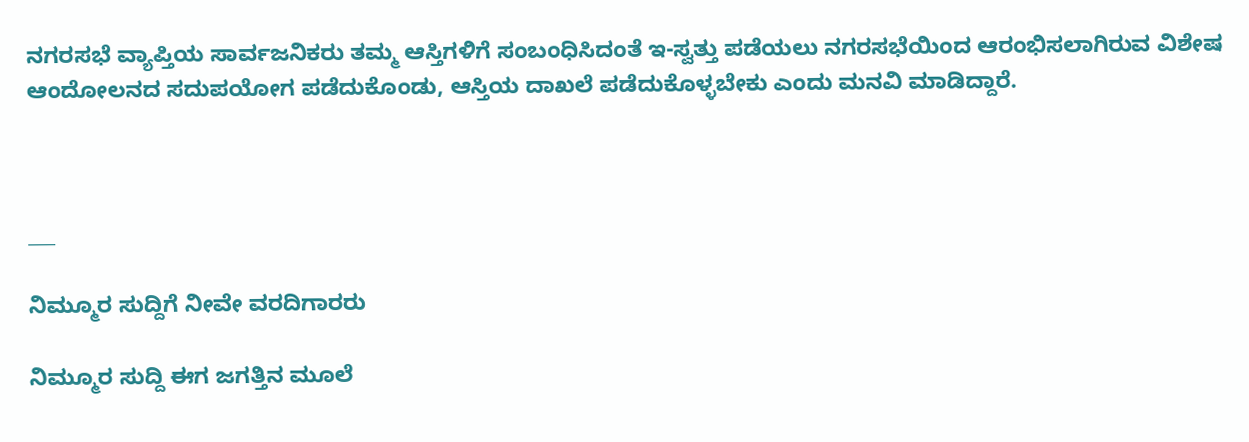ನಗರಸಭೆ ವ್ಯಾಪ್ತಿಯ ಸಾರ್ವಜನಿಕರು ತಮ್ಮ ಆಸ್ತಿಗಳಿಗೆ ಸಂಬಂಧಿಸಿದಂತೆ ಇ-ಸ್ವತ್ತು ಪಡೆಯಲು ನಗರಸಭೆಯಿಂದ ಆರಂಭಿಸಲಾಗಿರುವ ವಿಶೇಷ ಆಂದೋಲನದ ಸದುಪಯೋಗ ಪಡೆದುಕೊಂಡು, ಆಸ್ತಿಯ ದಾಖಲೆ ಪಡೆದುಕೊಳ್ಳಬೇಕು ಎಂದು ಮನವಿ ಮಾಡಿದ್ದಾರೆ.



___

ನಿಮ್ಮೂರ ಸುದ್ದಿಗೆ ನೀವೇ ವರದಿಗಾರರು

ನಿಮ್ಮೂರ ಸುದ್ದಿ ಈಗ ಜಗತ್ತಿನ ಮೂಲೆ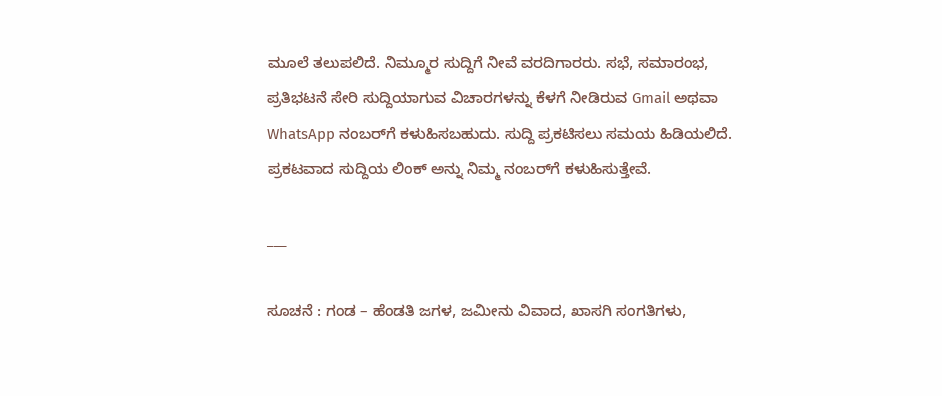ಮೂಲೆ ತಲುಪಲಿದೆ. ನಿಮ್ಮೂರ ಸುದ್ದಿಗೆ ನೀವೆ ವರದಿಗಾರರು. ಸಭೆ, ಸಮಾರಂಭ, ಪ್ರತಿಭಟನೆ ಸೇರಿ ಸುದ್ದಿಯಾಗುವ ವಿಚಾರಗಳನ್ನು ಕೆಳಗೆ ನೀಡಿರುವ Gmail ಅಥವಾ WhatsApp ನಂಬರ್‌ಗೆ ಕಳುಹಿಸಬಹುದು. ಸುದ್ದಿ ಪ್ರಕಟಿಸಲು ಸಮಯ ಹಿಡಿಯಲಿದೆ. ಪ್ರಕಟವಾದ ಸುದ್ದಿಯ ಲಿಂಕ್‌ ಅನ್ನು ನಿಮ್ಮ ನಂಬರ್‌ಗೆ ಕಳುಹಿಸುತ್ತೇವೆ.

___

ಸೂಚನೆ : ಗಂಡ – ಹೆಂಡತಿ ಜಗಳ, ಜಮೀನು ವಿವಾದ, ಖಾಸಗಿ ಸಂಗತಿಗಳು,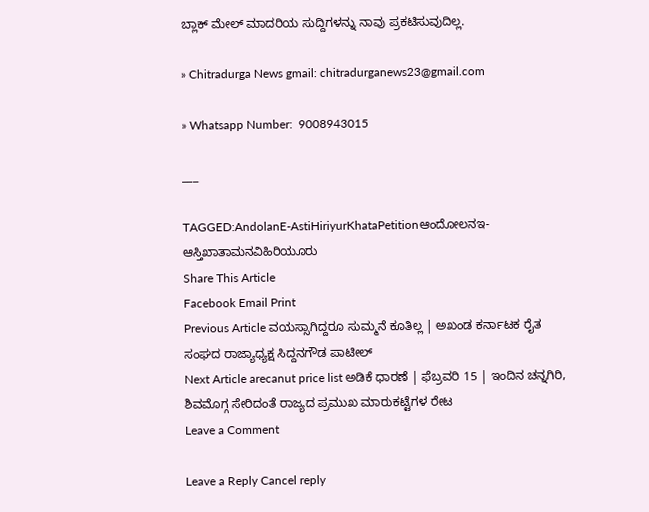ಬ್ಲಾಕ್‌ ಮೇಲ್‌ ಮಾದರಿಯ ಸುದ್ದಿಗಳನ್ನು ನಾವು ಪ್ರಕಟಿಸುವುದಿಲ್ಲ.

» Chitradurga News gmail: chitradurganews23@gmail.com

» Whatsapp Number:  9008943015

___

TAGGED:AndolanE-AstiHiriyurKhataPetitionಆಂದೋಲನಇ-ಆಸ್ತಿಖಾತಾಮನವಿಹಿರಿಯೂರು
Share This Article
Facebook Email Print
Previous Article ವಯಸ್ಸಾಗಿದ್ದರೂ ಸುಮ್ಮನೆ ಕೂತಿಲ್ಲ | ಅಖಂಡ ಕರ್ನಾಟಕ ರೈತ ಸಂಘದ ರಾಜ್ಯಾಧ್ಯಕ್ಷ ಸಿದ್ದನಗೌಡ ಪಾಟೀಲ್
Next Article arecanut price list ಅಡಿಕೆ ಧಾರಣೆ | ಫೆಬ್ರವರಿ 15 | ಇಂದಿನ ಚನ್ನಗಿರಿ, ಶಿವಮೊಗ್ಗ ಸೇರಿದಂತೆ ರಾಜ್ಯದ ಪ್ರಮುಖ ಮಾರುಕಟ್ಟೆಗಳ ರೇಟ
Leave a Comment

Leave a Reply Cancel reply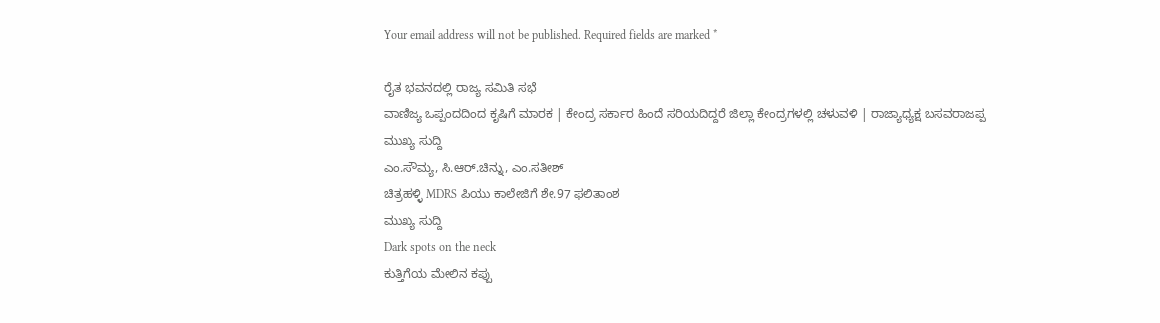Your email address will not be published. Required fields are marked *

ರೈತ ಭವನದಲ್ಲಿ ರಾಜ್ಯ ಸಮಿತಿ ಸಭೆ
ವಾಣಿಜ್ಯ ಒಪ್ಪಂದದಿಂದ ಕೃಷಿಗೆ ಮಾರಕ | ಕೇಂದ್ರ ಸರ್ಕಾರ ಹಿಂದೆ ಸರಿಯದಿದ್ದರೆ ಜಿಲ್ಲಾ ಕೇಂದ್ರಗಳಲ್ಲಿ ಚಳುವಳಿ | ರಾಜ್ಯಾಧ್ಯಕ್ಷ ಬಸವರಾಜಪ್ಪ
ಮುಖ್ಯ ಸುದ್ದಿ
ಎಂ.ಸೌಮ್ಯ, ಸಿ.ಆರ್.ಚಿನ್ನು, ಎಂ.ಸತೀಶ್
ಚಿತ್ರಹಳ್ಳಿ MDRS ಪಿಯು ಕಾಲೇಜಿಗೆ ಶೇ.97 ಫಲಿತಾಂಶ
ಮುಖ್ಯ ಸುದ್ದಿ
Dark spots on the neck
ಕುತ್ತಿಗೆಯ ಮೇಲಿನ ಕಪ್ಪು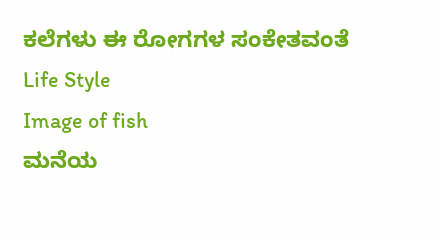ಕಲೆಗಳು ಈ ರೋಗಗಳ ಸಂಕೇತವಂತೆ
Life Style
Image of fish
ಮನೆಯ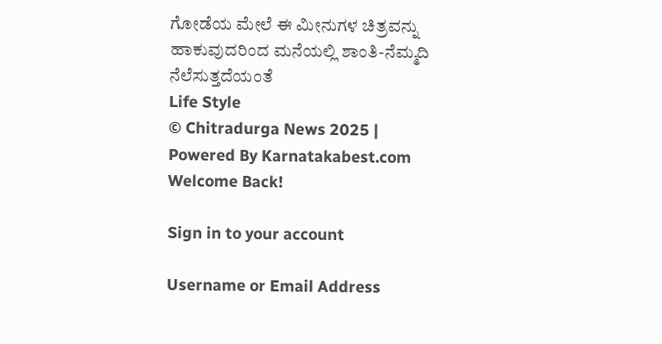ಗೋಡೆಯ ಮೇಲೆ ಈ ಮೀನುಗಳ ಚಿತ್ರವನ್ನು ಹಾಕುವುದರಿಂದ ಮನೆಯಲ್ಲಿ ಶಾಂತಿ-ನೆಮ್ಮದಿ ನೆಲೆಸುತ್ತದೆಯಂತೆ
Life Style
© Chitradurga News 2025 | Powered By Karnatakabest.com
Welcome Back!

Sign in to your account

Username or Email Address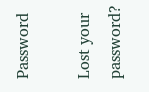Password

Lost your password?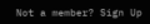Not a member? Sign Up